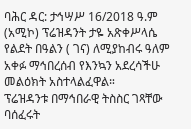ባሕር ዳር: ታኅሣሥ 16/2018 ዓ.ም (አሚኮ) ፕሬዝዳንት ታዬ አጽቀሥላሴ የልደት በዓልን ( ገና) ለሚያከብሩ ዓለም አቀፉ ማኅበረሰብ የእንኳን አደረሳችሁ መልዕክት አስተላልፈዋል።
ፕሬዝዳንቱ በማኅበራዊ ትስስር ገጻቸው ባሰፈሩት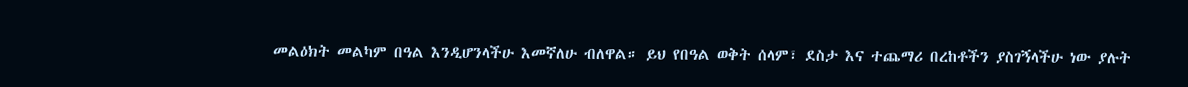መልዕክት መልካም በዓል እንዲሆንላችሁ እመኛለሁ ብለዋል። ይህ የበዓል ወቅት ሰላም፣ ደስታ እና ተጨማሪ በረከቶችን ያስገኝላችሁ ነው ያሉት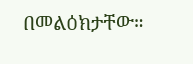በመልዕክታቸው።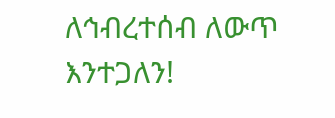ለኅብረተሰብ ለውጥ እንተጋለን!